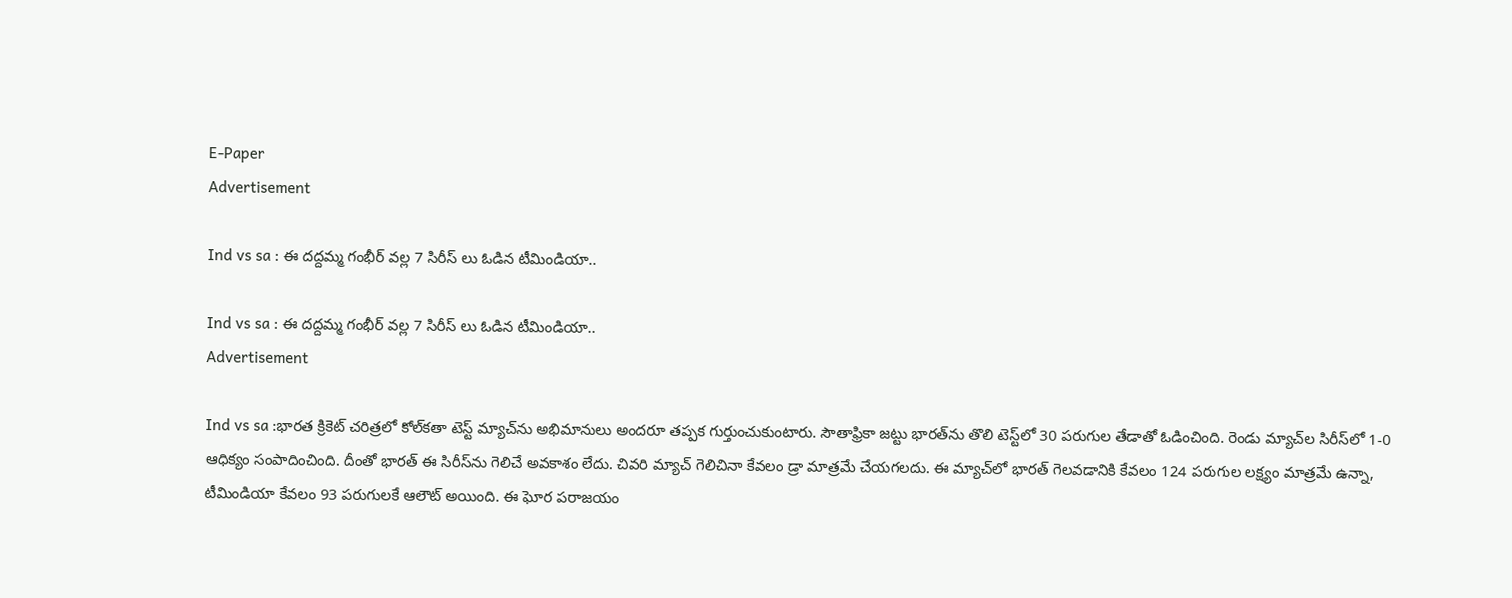E-Paper
Advertisement

Ind vs sa : ఈ దద్దమ్మ గంభీర్ వల్ల 7 సిరీస్ లు ఓడిన టీమిండియా..

Ind vs sa : ఈ దద్దమ్మ గంభీర్ వల్ల 7 సిరీస్ లు ఓడిన టీమిండియా..
Advertisement

Ind vs sa :భారత క్రికెట్ చరిత్రలో కోల్‌కతా టెస్ట్ మ్యాచ్‌ను అభిమానులు అందరూ త‌ప్ప‌క‌ గుర్తుంచుకుంటారు. సౌతాఫ్రికా జట్టు భారత్‌ను తొలి టెస్ట్‌లో 30 పరుగుల తేడాతో ఓడించింది. రెండు మ్యాచ్‌ల సిరీస్‌లో 1-0 ఆధిక్యం సంపాదించింది. దీంతో భారత్ ఈ సిరీస్‌ను గెలిచే అవకాశం లేదు. చివరి మ్యాచ్ గెలిచినా కేవలం డ్రా మాత్రమే చేయగలదు. ఈ మ్యాచ్‌లో భారత్ గెలవడానికి కేవలం 124 పరుగుల లక్ష్యం మాత్రమే ఉన్నా, టీమిండియా కేవలం 93 పరుగులకే ఆలౌట్ అయింది. ఈ ఘోర పరాజయం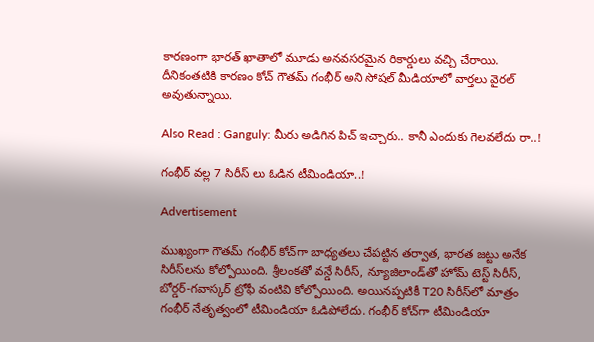కారణంగా భారత్ ఖాతాలో మూడు అనవసరమైన రికార్డులు వచ్చి చేరాయి. దీనికంత‌టికి కార‌ణం కోచ్ గౌత‌మ్ గంభీర్ అని సోష‌ల్ మీడియాలో వార్త‌లు వైర‌ల్ అవుతున్నాయి.

Also Read : Ganguly: మీరు అడిగిన పిచ్ ఇచ్చారు.. కానీ ఎందుకు గెలవలేదు రా..!

గంభీర్ వల్ల 7 సిరీస్ లు ఓడిన టీమిండియా..!

Advertisement

ముఖ్యంగా గౌతమ్ గంభీర్ కోచ్‌గా బాధ్యతలు చేపట్టిన తర్వాత, భారత జట్టు అనేక సిరీస్‌లను కోల్పోయింది. శ్రీలంకతో వన్డే సిరీస్, న్యూజిలాండ్‌తో హోమ్ టెస్ట్ సిరీస్, బోర్డర్-గవాస్కర్ ట్రోఫీ వంటివి కోల్పోయింది. అయినప్పటికీ T20 సిరీస్‌లో మాత్రం గంభీర్ నేతృత్వంలో టీమిండియా ఓడిపోలేదు. గంభీర్ కోచ్‌గా టీమిండియా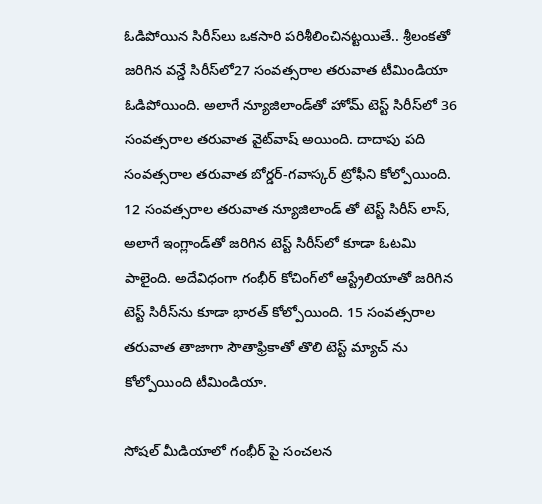ఓడిపోయిన సిరీస్‌లు ఒక‌సారి ప‌రిశీలించిన‌ట్ట‌యితే.. శ్రీలంకతో జరిగిన వన్డే సిరీస్‌లో27 సంవ‌త్స‌రాల త‌రువాత‌ టీమిండియా ఓడిపోయింది. అలాగే న్యూజిలాండ్‌తో హోమ్ టెస్ట్ సిరీస్‌లో 36 సంవ‌త్స‌రాల త‌రువాత‌ వైట్‌వాష్ అయింది. దాదాపు ప‌ది సంవ‌త్స‌రాల త‌రువాత బోర్డర్-గవాస్కర్ ట్రోఫీని కోల్పోయింది. 12 సంవ‌త్స‌రాల త‌రువాత న్యూజిలాండ్ తో టెస్ట్ సిరీస్ లాస్, అలాగే ఇంగ్లాండ్‌తో జరిగిన టెస్ట్ సిరీస్‌లో కూడా ఓటమి పాలైంది. అదేవిధంగా గంభీర్ కోచింగ్‌లో ఆస్ట్రేలియాతో జరిగిన టెస్ట్ సిరీస్‌ను కూడా భారత్ కోల్పోయింది. 15 సంవ‌త్స‌రాల త‌రువాత తాజాగా సౌతాఫ్రికాతో తొలి టెస్ట్ మ్యాచ్ ను కోల్పోయింది టీమిండియా.

సోష‌ల్ మీడియాలో గంభీర్ పై సంచ‌ల‌న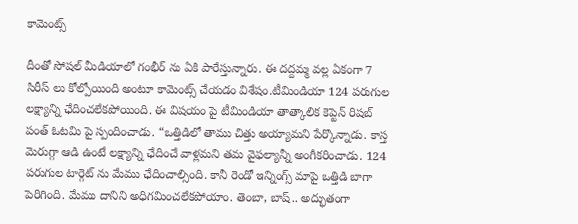కామెంట్స్

దీంతో సోష‌ల్ మీడియాలో గంభీర్ ను ఏకి పారేస్తున్నారు. ఈ ద‌ద్ద‌మ్మ వ‌ల్ల ఏకంగా 7 సిరీస్ లు కోల్పోయింది అంటూ కామెంట్స్ చేయ‌డం విశేషం.టీమిండియా 124 ప‌రుగుల ల‌క్ష్యాన్ని ఛేదించ‌లేక‌పోయింది. ఈ విష‌యం పై టీమిండియా తాత్కాలిక కెప్టెన్ రిష‌బ్ పంత్ ఓట‌మి పై స్పందించాడు. “ఒత్తిడిలో తాము చిత్తు అయ్యామ‌ని పేర్కొన్నాడు. కాస్త మెరుగ్గా ఆడి ఉంటే ల‌క్ష్యాన్ని ఛేదించే వాళ్ల‌మ‌ని త‌మ వైఫ‌ల్యాన్నీ అంగీక‌రించాడు. 124 ప‌రుగుల టార్గెట్ ను మేము ఛేదించాల్సింది. కానీ రెండో ఇన్నింగ్స్ మాపై ఒత్తిడి బాగా పెరిగింది. మేము దానిని అధిగ‌మించ‌లేక‌పోయాం. తెంబా, బాష్.. అద్భుతంగా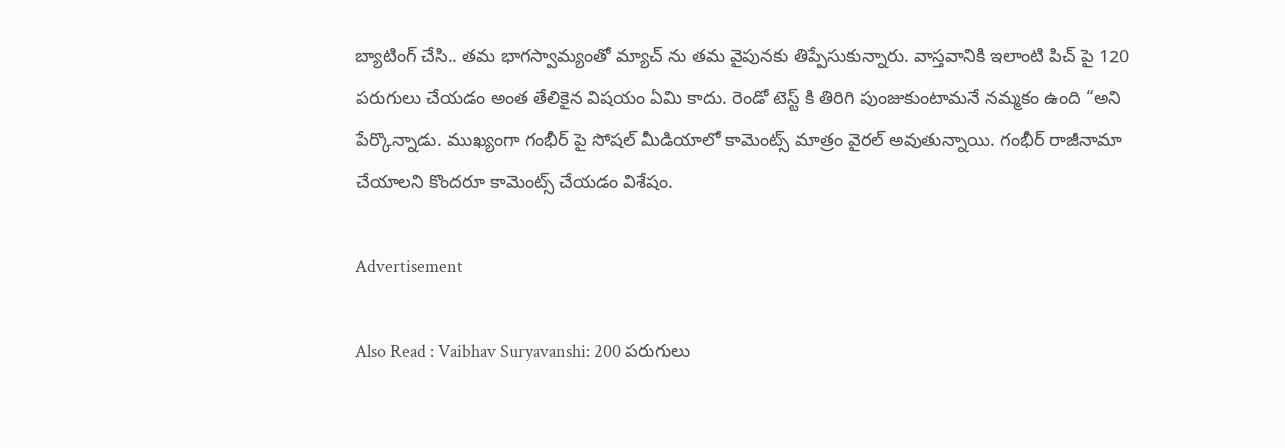బ్యాటింగ్ చేసి.. త‌మ భాగ‌స్వామ్యంతో మ్యాచ్ ను త‌మ వైపున‌కు తిప్పేసుకున్నారు. వాస్త‌వానికి ఇలాంటి పిచ్ పై 120 ప‌రుగులు చేయ‌డం అంత తేలికైన విష‌యం ఏమి కాదు. రెండో టెస్ట్ కి తిరిగి పుంజుకుంటామ‌నే న‌మ్మ‌కం ఉంది “అని పేర్కొన్నాడు. ముఖ్యంగా గంభీర్ పై సోష‌ల్ మీడియాలో కామెంట్స్ మాత్రం వైర‌ల్ అవుతున్నాయి. గంభీర్ రాజీనామా చేయాల‌ని కొంద‌రూ కామెంట్స్ చేయ‌డం విశేషం.

Advertisement

Also Read : Vaibhav Suryavanshi: 200 పరుగులు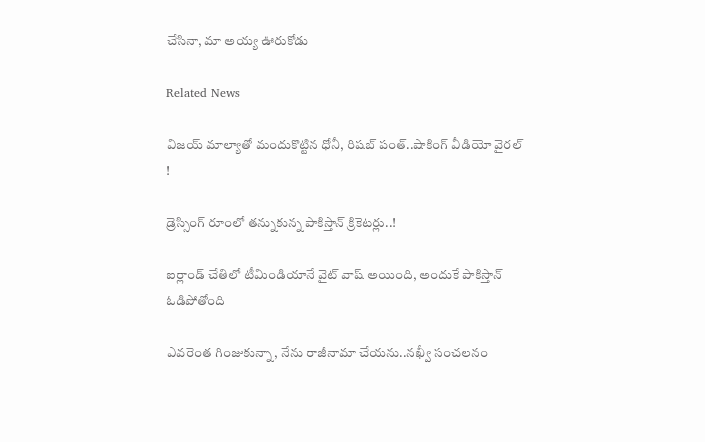చేసినా, మా అయ్య ఊరుకోడు

Related News

విజయ్ మాల్యాతో మందుకొట్టిన ధోనీ, రిషబ్ పంత్..షాకింగ్ వీడియో వైర‌ల్ !

డ్రెస్సింగ్ రూంలో త‌న్నుకున్న పాకిస్తాన్ క్రికెట‌ర్లు..!

ఐర్లాండ్ చేతిలో టీమిండియానే వైట్ వాష్ అయింది, అందుకే పాకిస్తాన్ ఓడిపోతోంది

ఎవ‌రెంత గింజుకున్నా, నేను రాజీనామా చేయ‌ను..న‌ఖ్వీ సంచ‌ల‌నం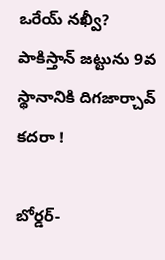ఒరేయ్ న‌ఖ్వీ? పాకిస్తాన్ జ‌ట్టును 9వ స్థానానికి దిగ‌జార్చావ్ క‌ద‌రా !

బోర్డర్-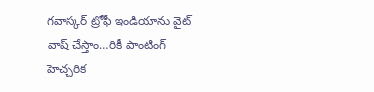గవాస్కర్ ట్రోఫీ ఇండియాను వైట్ వాష్ చేస్తాం…రికీ పాంటింగ్ హెచ్చరిక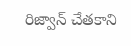రిజ్వాన్ చేత‌కాని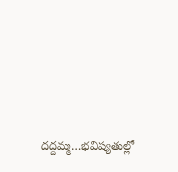ద‌ద్ద‌మ్మ‌…భ‌విష్య‌తుల్లో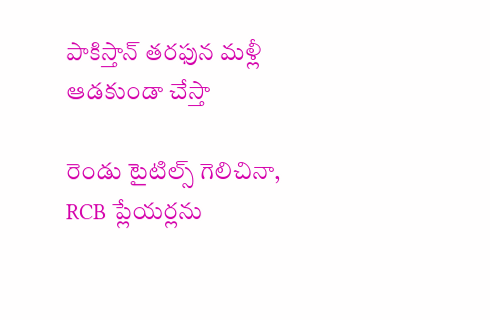పాకిస్తాన్ తరఫున మళ్లీ ఆడ‌కుండా చేస్తా

రెండు టైటిల్స్ గెలిచినా, RCB ప్లేయ‌ర్లను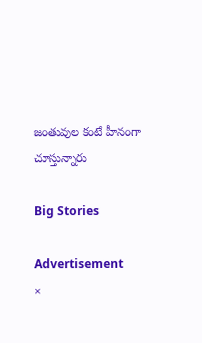జంతువుల కంటే హీనంగా చూస్తున్నారు

Big Stories

Advertisement
×